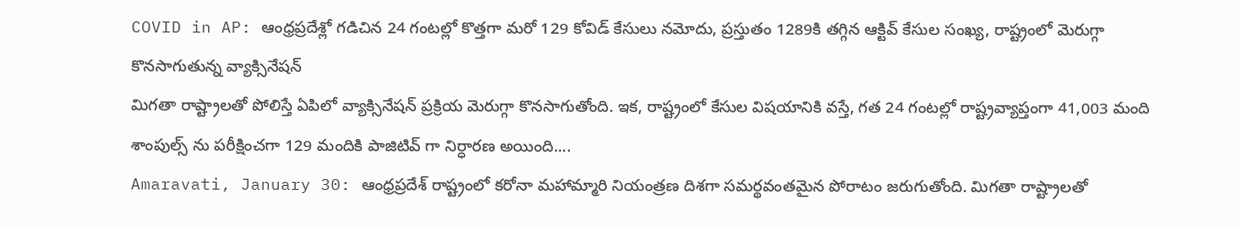COVID in AP: ఆంధ్రప్రదేశ్లో గడిచిన 24 గంటల్లో కొత్తగా మరో 129 కోవిడ్ కేసులు నమోదు, ప్రస్తుతం 1289కి తగ్గిన ఆక్టివ్ కేసుల సంఖ్య, రాష్ట్రంలో మెరుగ్గా కొనసాగుతున్న వ్యాక్సినేషన్
మిగతా రాష్ట్రాలతో పోలిస్తే ఏపిలో వ్యాక్సినేషన్ ప్రక్రియ మెరుగ్గా కొనసాగుతోంది. ఇక, రాష్ట్రంలో కేసుల విషయానికి వస్తే, గత 24 గంటల్లో రాష్ట్రవ్యాప్తంగా 41,003 మంది శాంపుల్స్ ను పరీక్షించగా 129 మందికి పాజిటివ్ గా నిర్ధారణ అయింది....
Amaravati, January 30: ఆంధ్రప్రదేశ్ రాష్ట్రంలో కరోనా మహామ్మారి నియంత్రణ దిశగా సమర్థవంతమైన పోరాటం జరుగుతోంది. మిగతా రాష్ట్రాలతో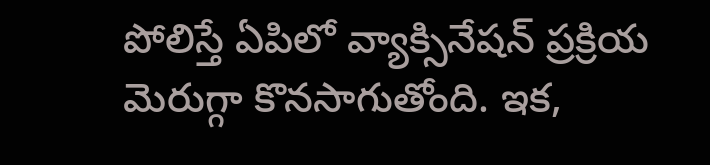పోలిస్తే ఏపిలో వ్యాక్సినేషన్ ప్రక్రియ మెరుగ్గా కొనసాగుతోంది. ఇక,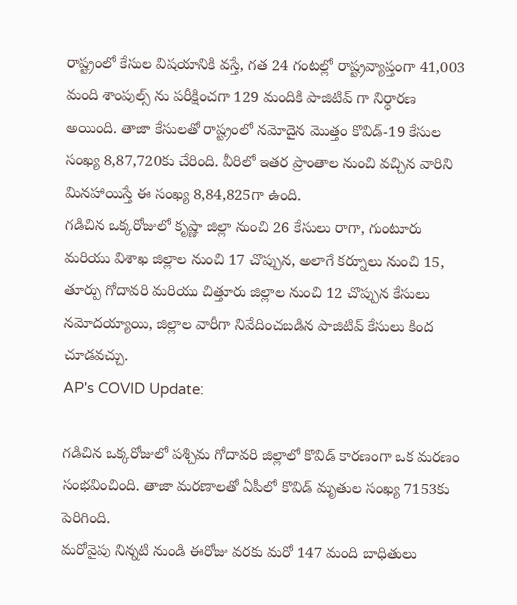రాష్ట్రంలో కేసుల విషయానికి వస్తే, గత 24 గంటల్లో రాష్ట్రవ్యాప్తంగా 41,003 మంది శాంపుల్స్ ను పరీక్షించగా 129 మందికి పాజిటివ్ గా నిర్ధారణ అయింది. తాజా కేసులతో రాష్ట్రంలో నమోదైన మొత్తం కొవిడ్-19 కేసుల సంఖ్య 8,87,720కు చేరింది. వీరిలో ఇతర ప్రాంతాల నుంచి వచ్చిన వారిని మినహాయిస్తే ఈ సంఖ్య 8,84,825గా ఉంది.
గడిచిన ఒక్కరోజులో కృష్ణా జిల్లా నుంచి 26 కేసులు రాగా, గుంటూరు మరియు విశాఖ జిల్లాల నుంచి 17 చొప్పున, అలాగే కర్నూలు నుంచి 15, తూర్పు గోదావరి మరియు చిత్తూరు జిల్లాల నుంచి 12 చొప్పున కేసులు నమోదయ్యాయి, జిల్లాల వారీగా నివేదించబడిన పాజిటివ్ కేసులు కింద చూడవచ్చు.
AP's COVID Update:

గడిచిన ఒక్కరోజులో పశ్చిమ గోదావరి జిల్లాలో కొవిడ్ కారణంగా ఒక మరణం సంభవించింది. తాజా మరణాలతో ఏపీలో కొవిడ్ మృతుల సంఖ్య 7153కు పెరిగింది.
మరోవైపు నిన్నటి నుండి ఈరోజు వరకు మరో 147 మంది బాధితులు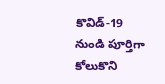కొవిడ్-19 నుండి పూర్తిగా కోలుకొని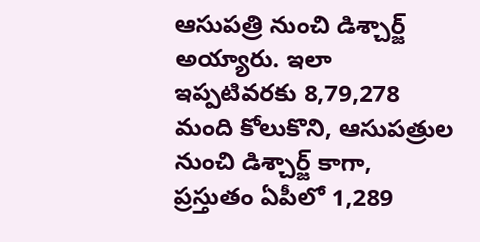ఆసుపత్రి నుంచి డిశ్చార్జ్ అయ్యారు. ఇలా ఇప్పటివరకు 8,79,278 మంది కోలుకొని, ఆసుపత్రుల నుంచి డిశ్చార్జ్ కాగా, ప్రస్తుతం ఏపీలో 1,289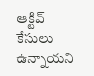ఆక్టివ్ కేసులు ఉన్నాయని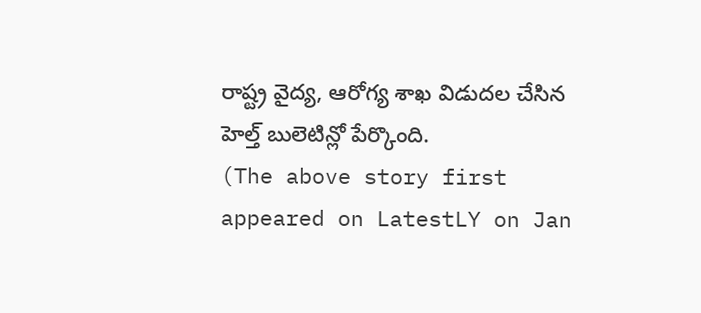రాష్ట్ర వైద్య, ఆరోగ్య శాఖ విడుదల చేసిన హెల్త్ బులెటిన్లో పేర్కొంది.
(The above story first appeared on LatestLY on Jan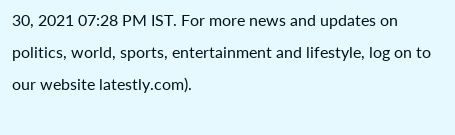30, 2021 07:28 PM IST. For more news and updates on politics, world, sports, entertainment and lifestyle, log on to our website latestly.com).